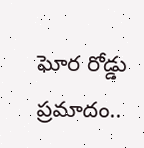ఘోర రోడ్డు ప్రమాదం..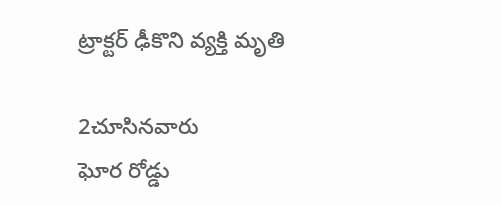ట్రాక్టర్ ఢీకొని వ్యక్తి మృతి

2చూసినవారు
ఘోర రోడ్డు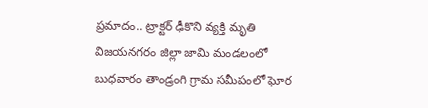ప్రమాదం.. ట్రాక్టర్ ఢీకొని వ్యక్తి మృతి
విజయనగరం జిల్లా జామి మండలంలో బుధవారం తాండ్రంగి గ్రామ సమీపంలో ఘోర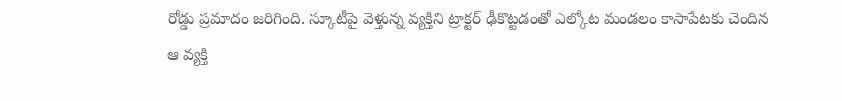రోడ్డు ప్రమాదం జరిగింది. స్కూటీపై వెళ్తున్న వ్యక్తిని ట్రాక్టర్ ఢీకొట్టడంతో ఎల్కోట మండలం కాసాపేటకు చెందిన ఆ వ్యక్తి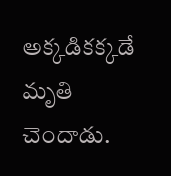అక్కడికక్కడే మృతి చెందాడు.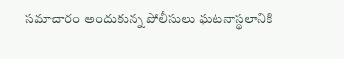సమాచారం అందుకున్న పోలీసులు ఘటనాస్థలానికి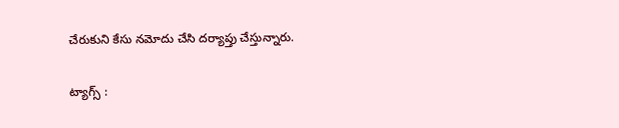చేరుకుని కేసు నమోదు చేసి దర్యాప్తు చేస్తున్నారు.

ట్యాగ్స్ :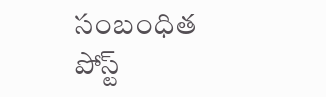సంబంధిత పోస్ట్